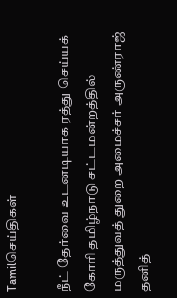Tamilசெய்திகள்

நீட் தேர்வை உடனடியாக ரத்து செய்யக் கோரி தமிழ்நாடு சட்டமன்றத்தில் மருத்துவத் துறை அமைச்சர் அருண்ராஜ் தனித்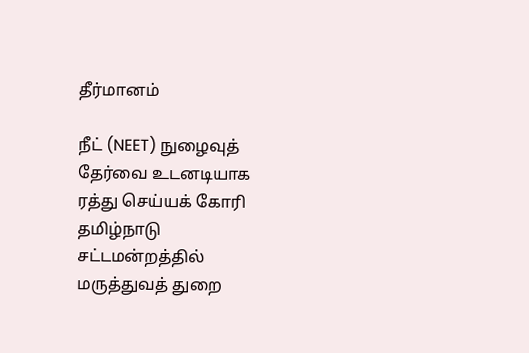தீர்மானம்

நீட் (NEET) நுழைவுத் தேர்வை உடனடியாக ரத்து செய்யக் கோரி தமிழ்நாடு சட்டமன்றத்தில் மருத்துவத் துறை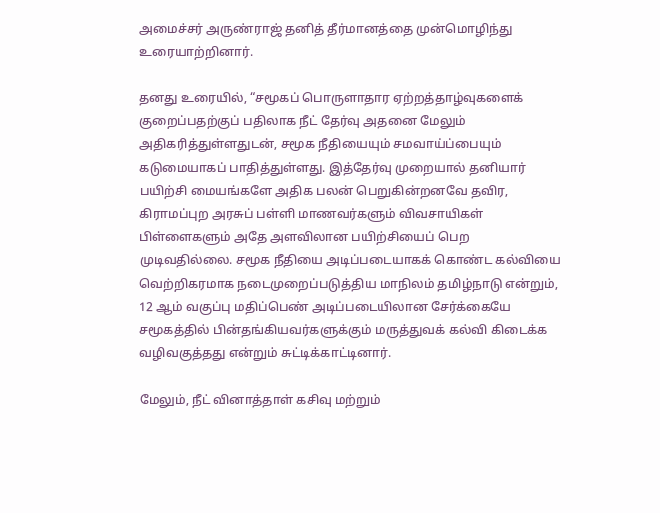அமைச்சர் அருண்ராஜ் தனித் தீர்மானத்தை முன்மொழிந்து உரையாற்றினார்.

தனது உரையில், “சமூகப் பொருளாதார ஏற்றத்தாழ்வுகளைக் குறைப்பதற்குப் பதிலாக நீட் தேர்வு அதனை மேலும் அதிகரித்துள்ளதுடன், சமூக நீதியையும் சமவாய்ப்பையும் கடுமையாகப் பாதித்துள்ளது. இத்தேர்வு முறையால் தனியார் பயிற்சி மையங்களே அதிக பலன் பெறுகின்றனவே தவிர, கிராமப்புற அரசுப் பள்ளி மாணவர்களும் விவசாயிகள் பிள்ளைகளும் அதே அளவிலான பயிற்சியைப் பெற முடிவதில்லை. சமூக நீதியை அடிப்படையாகக் கொண்ட கல்வியை வெற்றிகரமாக நடைமுறைப்படுத்திய மாநிலம் தமிழ்நாடு என்றும், 12 ஆம் வகுப்பு மதிப்பெண் அடிப்படையிலான சேர்க்கையே சமூகத்தில் பின்தங்கியவர்களுக்கும் மருத்துவக் கல்வி கிடைக்க வழிவகுத்தது என்றும் சுட்டிக்காட்டினார்.

மேலும், நீட் வினாத்தாள் கசிவு மற்றும்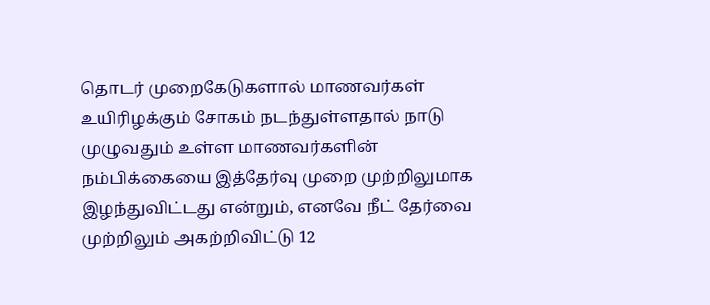தொடர் முறைகேடுகளால் மாணவர்கள் உயிரிழக்கும் சோகம் நடந்துள்ளதால் நாடு முழுவதும் உள்ள மாணவர்களின் நம்பிக்கையை இத்தேர்வு முறை முற்றிலுமாக இழந்துவிட்டது என்றும், எனவே நீட் தேர்வை முற்றிலும் அகற்றிவிட்டு 12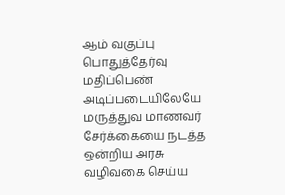ஆம் வகுப்பு பொதுத்தேர்வு மதிப்பெண் அடிப்படையிலேயே மருத்துவ மாணவர் சேர்க்கையை நடத்த ஒன்றிய அரசு வழிவகை செய்ய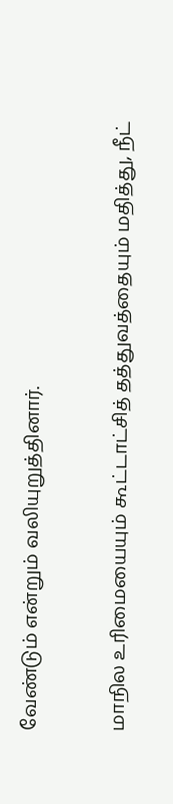வேண்டும் என்றும் வலியுறுத்தினார்.

மாநில உரிமையையும் கூட்டாட்சித் தத்துவத்தையும் மதித்து, நீட்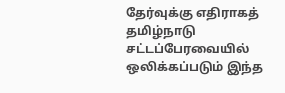தேர்வுக்கு எதிராகத் தமிழ்நாடு சட்டப்பேரவையில் ஒலிக்கப்படும் இந்த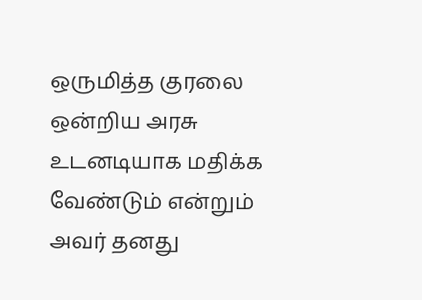ஒருமித்த குரலை ஒன்றிய அரசு உடனடியாக மதிக்க வேண்டும் என்றும் அவர் தனது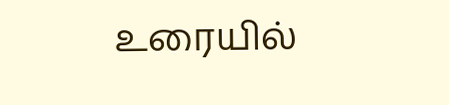உரையில்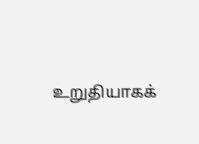உறுதியாகக்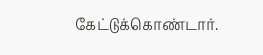கேட்டுக்கொண்டார்.